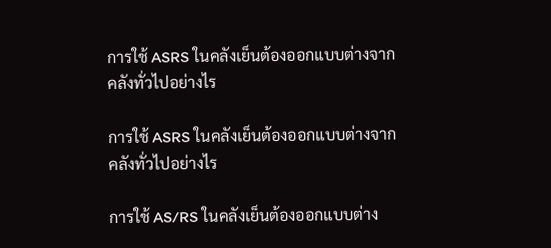การใช้ ASRS ในคลังเย็นต้องออกแบบต่างจากคลังทั่วไปอย่างไร

การใช้ ASRS ในคลังเย็นต้องออกแบบต่างจากคลังทั่วไปอย่างไร

การใช้ AS/RS ในคลังเย็นต้องออกแบบต่าง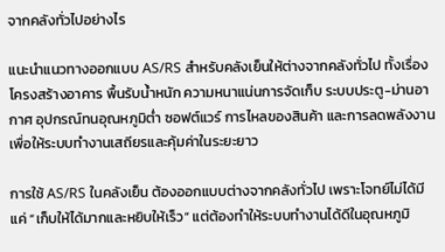จากคลังทั่วไปอย่างไร

แนะนำแนวทางออกแบบ AS/RS สำหรับคลังเย็นให้ต่างจากคลังทั่วไป ทั้งเรื่องโครงสร้างอาคาร พื้นรับน้ำหนัก ความหนาแน่นการจัดเก็บ ระบบประตู-ม่านอากาศ อุปกรณ์ทนอุณหภูมิต่ำ ซอฟต์แวร์ การไหลของสินค้า และการลดพลังงาน เพื่อให้ระบบทำงานเสถียรและคุ้มค่าในระยะยาว

การใช้ AS/RS ในคลังเย็น ต้องออกแบบต่างจากคลังทั่วไป เพราะโจทย์ไม่ได้มีแค่ “เก็บให้ได้มากและหยิบให้เร็ว” แต่ต้องทำให้ระบบทำงานได้ดีในอุณหภูมิ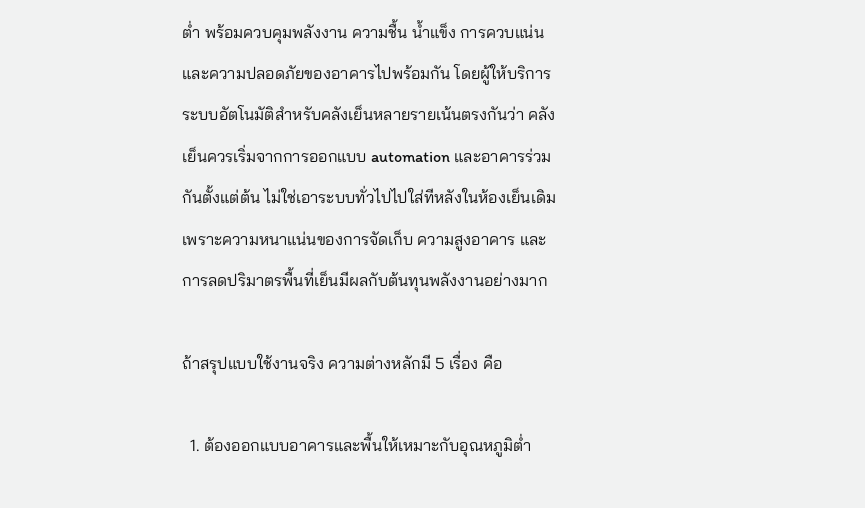ต่ำ พร้อมควบคุมพลังงาน ความชื้น น้ำแข็ง การควบแน่น และความปลอดภัยของอาคารไปพร้อมกัน โดยผู้ให้บริการระบบอัตโนมัติสำหรับคลังเย็นหลายรายเน้นตรงกันว่า คลังเย็นควรเริ่มจากการออกแบบ automation และอาคารร่วมกันตั้งแต่ต้น ไม่ใช่เอาระบบทั่วไปไปใส่ทีหลังในห้องเย็นเดิม เพราะความหนาแน่นของการจัดเก็บ ความสูงอาคาร และการลดปริมาตรพื้นที่เย็นมีผลกับต้นทุนพลังงานอย่างมาก

ถ้าสรุปแบบใช้งานจริง ความต่างหลักมี 5 เรื่อง คือ

  1. ต้องออกแบบอาคารและพื้นให้เหมาะกับอุณหภูมิต่ำ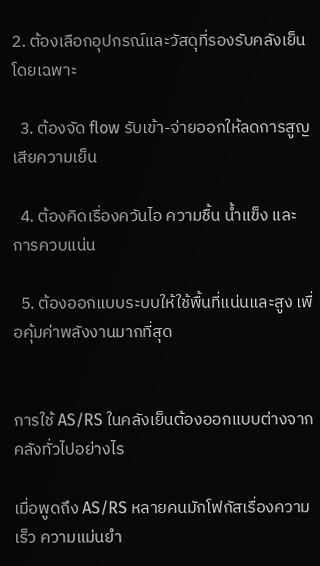2. ต้องเลือกอุปกรณ์และวัสดุที่รองรับคลังเย็นโดยเฉพาะ

  3. ต้องจัด flow รับเข้า-จ่ายออกให้ลดการสูญเสียความเย็น

  4. ต้องคิดเรื่องควันไอ ความชื้น น้ำแข็ง และการควบแน่น

  5. ต้องออกแบบระบบให้ใช้พื้นที่แน่นและสูง เพื่อคุ้มค่าพลังงานมากที่สุด


การใช้ AS/RS ในคลังเย็นต้องออกแบบต่างจากคลังทั่วไปอย่างไร

เมื่อพูดถึง AS/RS หลายคนมักโฟกัสเรื่องความเร็ว ความแม่นยำ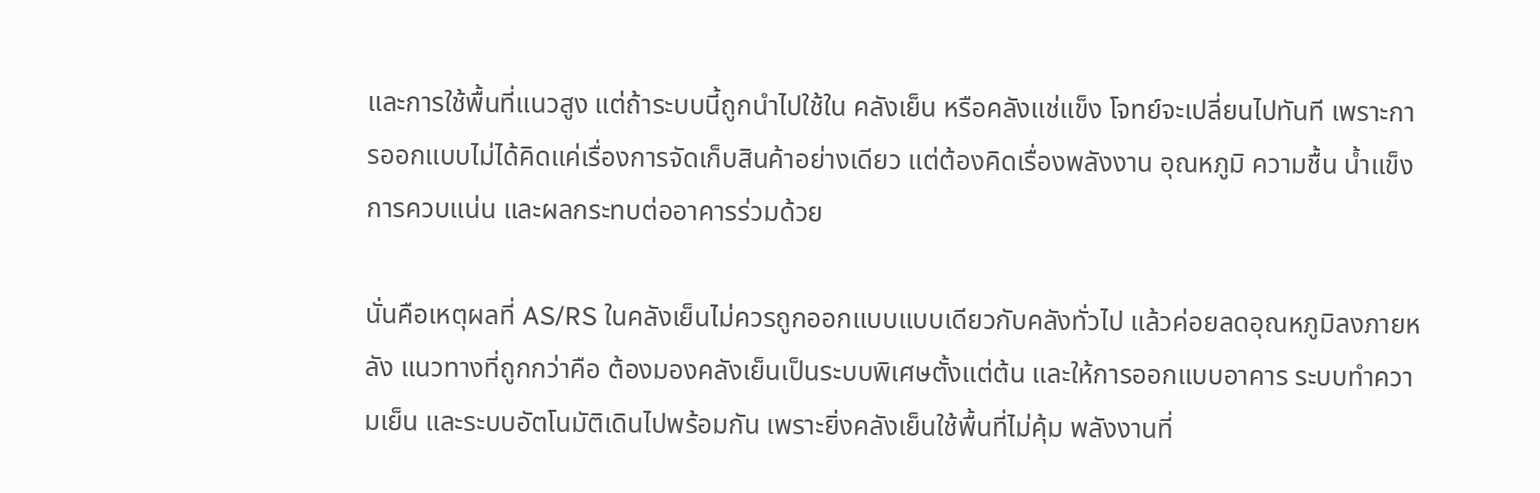และการใช้พื้นที่แนวสูง แต่ถ้าระบบนี้ถูกนำไปใช้ใน คลังเย็น หรือคลังแช่แข็ง โจทย์จะเปลี่ยนไปทันที เพราะการออกแบบไม่ได้คิดแค่เรื่องการจัดเก็บสินค้าอย่างเดียว แต่ต้องคิดเรื่องพลังงาน อุณหภูมิ ความชื้น น้ำแข็ง การควบแน่น และผลกระทบต่ออาคารร่วมด้วย

นั่นคือเหตุผลที่ AS/RS ในคลังเย็นไม่ควรถูกออกแบบแบบเดียวกับคลังทั่วไป แล้วค่อยลดอุณหภูมิลงภายหลัง แนวทางที่ถูกกว่าคือ ต้องมองคลังเย็นเป็นระบบพิเศษตั้งแต่ต้น และให้การออกแบบอาคาร ระบบทำความเย็น และระบบอัตโนมัติเดินไปพร้อมกัน เพราะยิ่งคลังเย็นใช้พื้นที่ไม่คุ้ม พลังงานที่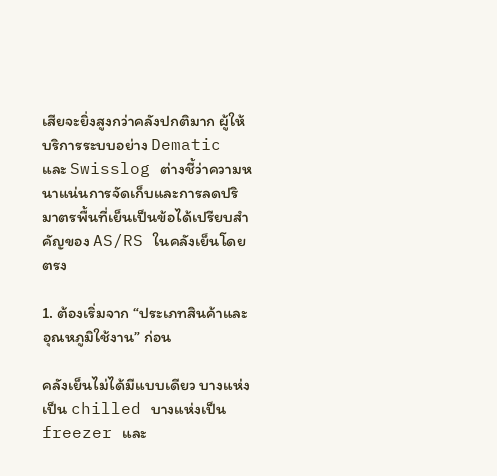เสียจะยิ่งสูงกว่าคลังปกติมาก ผู้ให้บริการระบบอย่าง Dematic และ Swisslog ต่างชี้ว่าความหนาแน่นการจัดเก็บและการลดปริมาตรพื้นที่เย็นเป็นข้อได้เปรียบสำคัญของ AS/RS ในคลังเย็นโดยตรง

1. ต้องเริ่มจาก “ประเภทสินค้าและอุณหภูมิใช้งาน” ก่อน

คลังเย็นไม่ได้มีแบบเดียว บางแห่งเป็น chilled บางแห่งเป็น freezer และ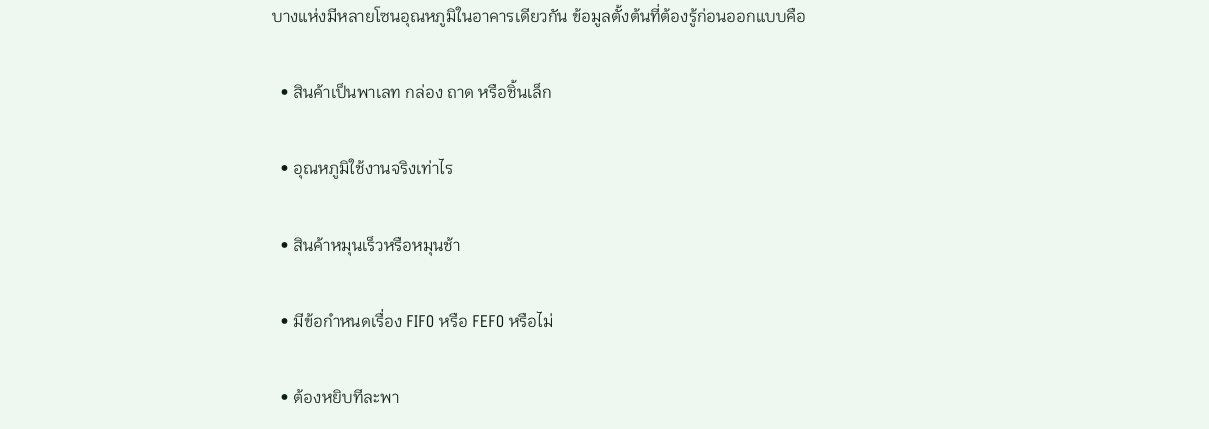บางแห่งมีหลายโซนอุณหภูมิในอาคารเดียวกัน ข้อมูลตั้งต้นที่ต้องรู้ก่อนออกแบบคือ

  • สินค้าเป็นพาเลท กล่อง ถาด หรือชิ้นเล็ก

  • อุณหภูมิใช้งานจริงเท่าไร

  • สินค้าหมุนเร็วหรือหมุนช้า

  • มีข้อกำหนดเรื่อง FIFO หรือ FEFO หรือไม่

  • ต้องหยิบทีละพา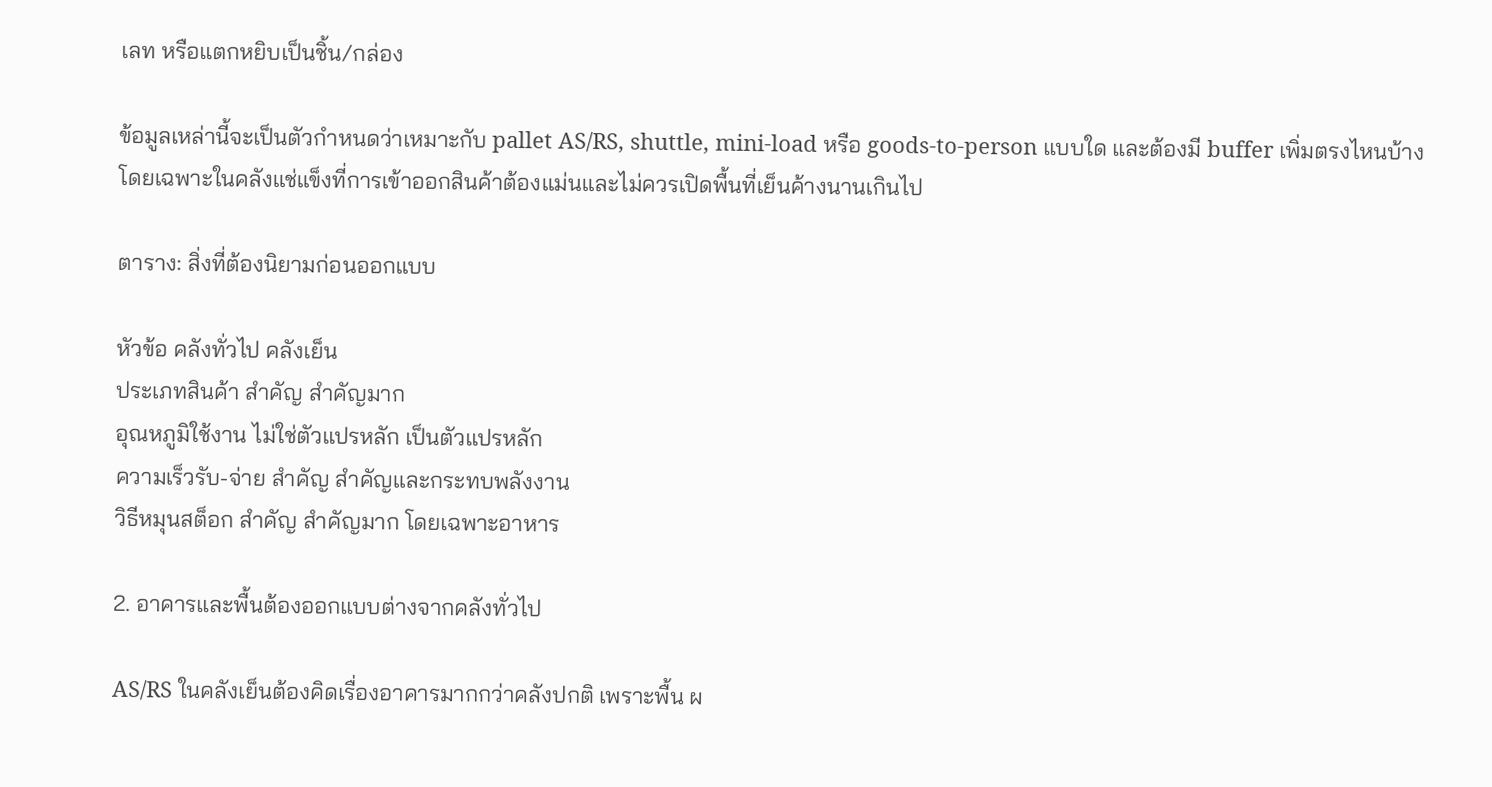เลท หรือแตกหยิบเป็นชิ้น/กล่อง

ข้อมูลเหล่านี้จะเป็นตัวกำหนดว่าเหมาะกับ pallet AS/RS, shuttle, mini-load หรือ goods-to-person แบบใด และต้องมี buffer เพิ่มตรงไหนบ้าง โดยเฉพาะในคลังแช่แข็งที่การเข้าออกสินค้าต้องแม่นและไม่ควรเปิดพื้นที่เย็นค้างนานเกินไป

ตาราง: สิ่งที่ต้องนิยามก่อนออกแบบ

หัวข้อ คลังทั่วไป คลังเย็น
ประเภทสินค้า สำคัญ สำคัญมาก
อุณหภูมิใช้งาน ไม่ใช่ตัวแปรหลัก เป็นตัวแปรหลัก
ความเร็วรับ-จ่าย สำคัญ สำคัญและกระทบพลังงาน
วิธีหมุนสต็อก สำคัญ สำคัญมาก โดยเฉพาะอาหาร

2. อาคารและพื้นต้องออกแบบต่างจากคลังทั่วไป

AS/RS ในคลังเย็นต้องคิดเรื่องอาคารมากกว่าคลังปกติ เพราะพื้น ผ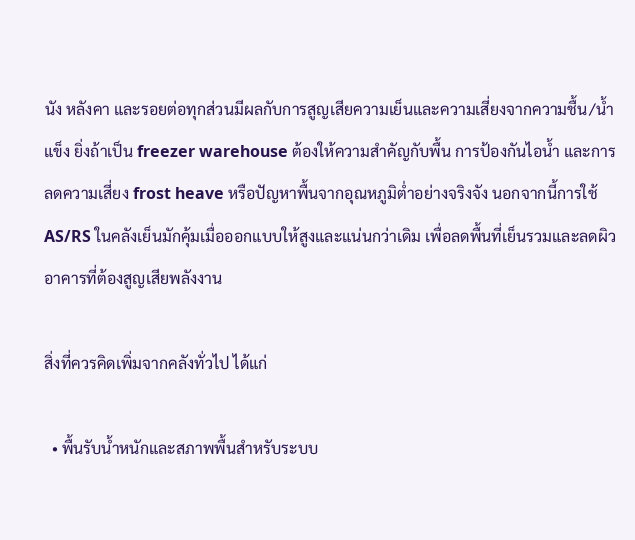นัง หลังคา และรอยต่อทุกส่วนมีผลกับการสูญเสียความเย็นและความเสี่ยงจากความชื้น/น้ำแข็ง ยิ่งถ้าเป็น freezer warehouse ต้องให้ความสำคัญกับพื้น การป้องกันไอน้ำ และการลดความเสี่ยง frost heave หรือปัญหาพื้นจากอุณหภูมิต่ำอย่างจริงจัง นอกจากนี้การใช้ AS/RS ในคลังเย็นมักคุ้มเมื่อออกแบบให้สูงและแน่นกว่าเดิม เพื่อลดพื้นที่เย็นรวมและลดผิวอาคารที่ต้องสูญเสียพลังงาน

สิ่งที่ควรคิดเพิ่มจากคลังทั่วไป ได้แก่

  • พื้นรับน้ำหนักและสภาพพื้นสำหรับระบบ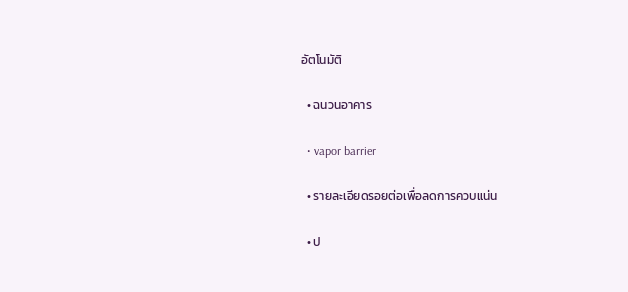อัตโนมัติ

  • ฉนวนอาคาร

  • vapor barrier

  • รายละเอียดรอยต่อเพื่อลดการควบแน่น

  • ป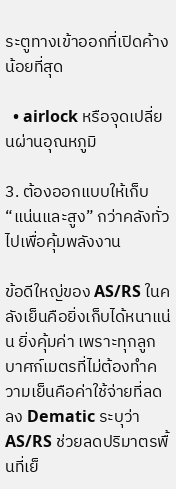ระตูทางเข้าออกที่เปิดค้างน้อยที่สุด

  • airlock หรือจุดเปลี่ยนผ่านอุณหภูมิ

3. ต้องออกแบบให้เก็บ “แน่นและสูง” กว่าคลังทั่วไปเพื่อคุ้มพลังงาน

ข้อดีใหญ่ของ AS/RS ในคลังเย็นคือยิ่งเก็บได้หนาแน่น ยิ่งคุ้มค่า เพราะทุกลูกบาศก์เมตรที่ไม่ต้องทำความเย็นคือค่าใช้จ่ายที่ลดลง Dematic ระบุว่า AS/RS ช่วยลดปริมาตรพื้นที่เย็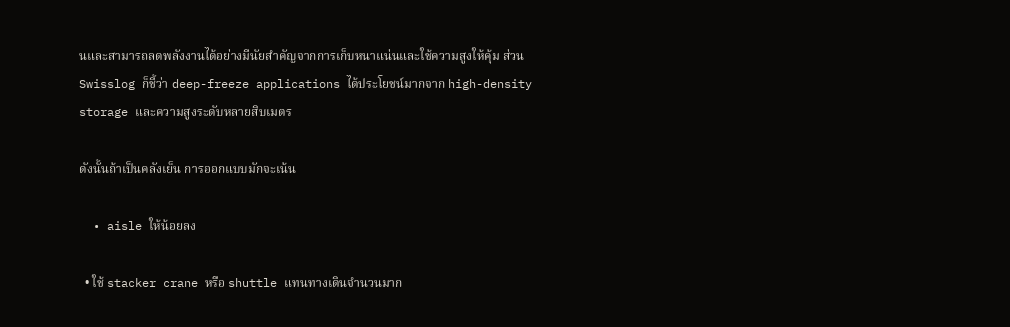นและสามารถลดพลังงานได้อย่างมีนัยสำคัญจากการเก็บหนาแน่นและใช้ความสูงให้คุ้ม ส่วน Swisslog ก็ชี้ว่า deep-freeze applications ได้ประโยชน์มากจาก high-density storage และความสูงระดับหลายสิบเมตร

ดังนั้นถ้าเป็นคลังเย็น การออกแบบมักจะเน้น

  • aisle ให้น้อยลง

  • ใช้ stacker crane หรือ shuttle แทนทางเดินจำนวนมาก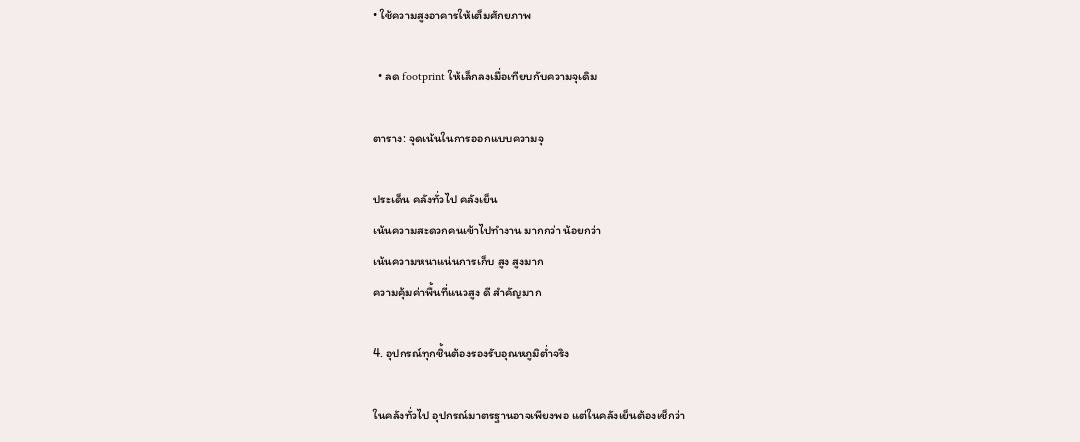• ใช้ความสูงอาคารให้เต็มศักยภาพ

  • ลด footprint ให้เล็กลงเมื่อเทียบกับความจุเดิม

ตาราง: จุดเน้นในการออกแบบความจุ

ประเด็น คลังทั่วไป คลังเย็น
เน้นความสะดวกคนเข้าไปทำงาน มากกว่า น้อยกว่า
เน้นความหนาแน่นการเก็บ สูง สูงมาก
ความคุ้มค่าพื้นที่แนวสูง ดี สำคัญมาก

4. อุปกรณ์ทุกชิ้นต้องรองรับอุณหภูมิต่ำจริง

ในคลังทั่วไป อุปกรณ์มาตรฐานอาจเพียงพอ แต่ในคลังเย็นต้องเช็กว่า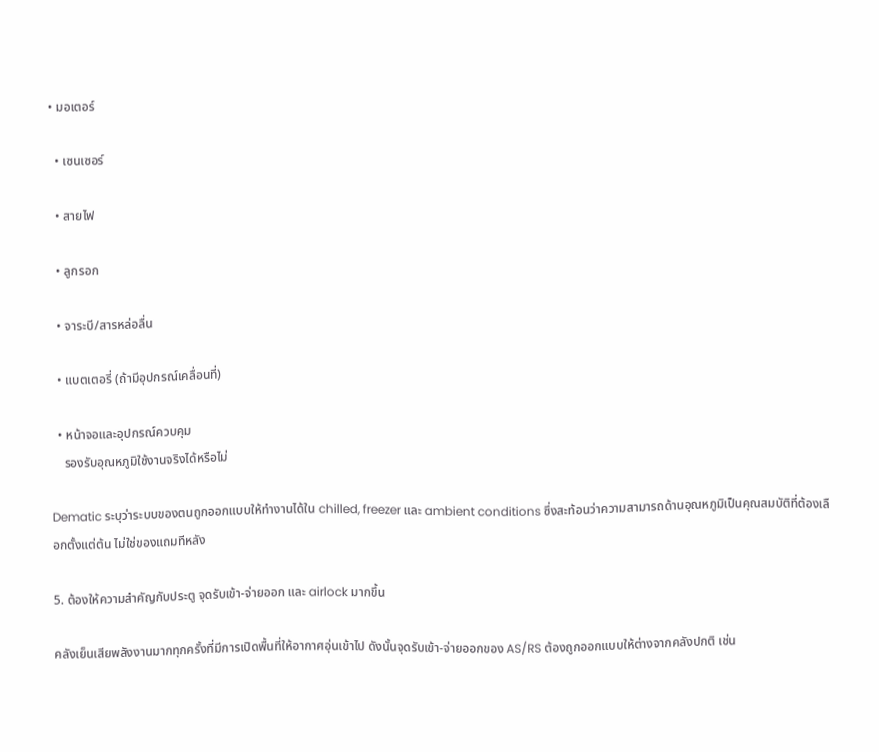• มอเตอร์

  • เซนเซอร์

  • สายไฟ

  • ลูกรอก

  • จาระบี/สารหล่อลื่น

  • แบตเตอรี่ (ถ้ามีอุปกรณ์เคลื่อนที่)

  • หน้าจอและอุปกรณ์ควบคุม
    รองรับอุณหภูมิใช้งานจริงได้หรือไม่

Dematic ระบุว่าระบบของตนถูกออกแบบให้ทำงานได้ใน chilled, freezer และ ambient conditions ซึ่งสะท้อนว่าความสามารถด้านอุณหภูมิเป็นคุณสมบัติที่ต้องเลือกตั้งแต่ต้น ไม่ใช่ของแถมทีหลัง

5. ต้องให้ความสำคัญกับประตู จุดรับเข้า-จ่ายออก และ airlock มากขึ้น

คลังเย็นเสียพลังงานมากทุกครั้งที่มีการเปิดพื้นที่ให้อากาศอุ่นเข้าไป ดังนั้นจุดรับเข้า-จ่ายออกของ AS/RS ต้องถูกออกแบบให้ต่างจากคลังปกติ เช่น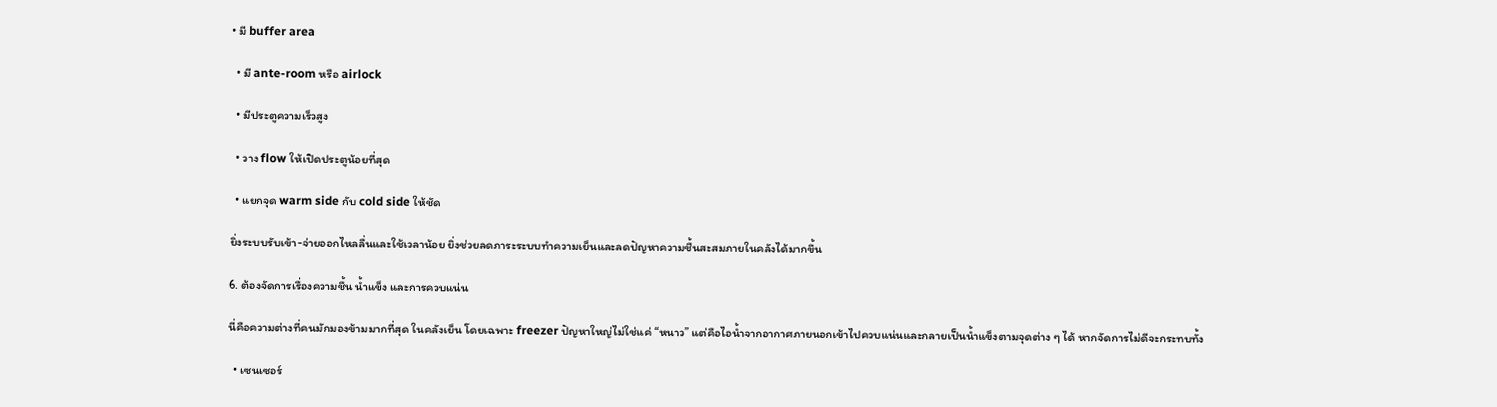• มี buffer area

  • มี ante-room หรือ airlock

  • มีประตูความเร็วสูง

  • วาง flow ให้เปิดประตูน้อยที่สุด

  • แยกจุด warm side กับ cold side ให้ชัด

ยิ่งระบบรับเข้า-จ่ายออกไหลลื่นและใช้เวลาน้อย ยิ่งช่วยลดภาระระบบทำความเย็นและลดปัญหาความชื้นสะสมภายในคลังได้มากขึ้น

6. ต้องจัดการเรื่องความชื้น น้ำแข็ง และการควบแน่น

นี่คือความต่างที่คนมักมองข้ามมากที่สุด ในคลังเย็น โดยเฉพาะ freezer ปัญหาใหญ่ไม่ใช่แค่ “หนาว” แต่คือไอน้ำจากอากาศภายนอกเข้าไปควบแน่นและกลายเป็นน้ำแข็งตามจุดต่าง ๆ ได้ หากจัดการไม่ดีจะกระทบทั้ง

  • เซนเซอร์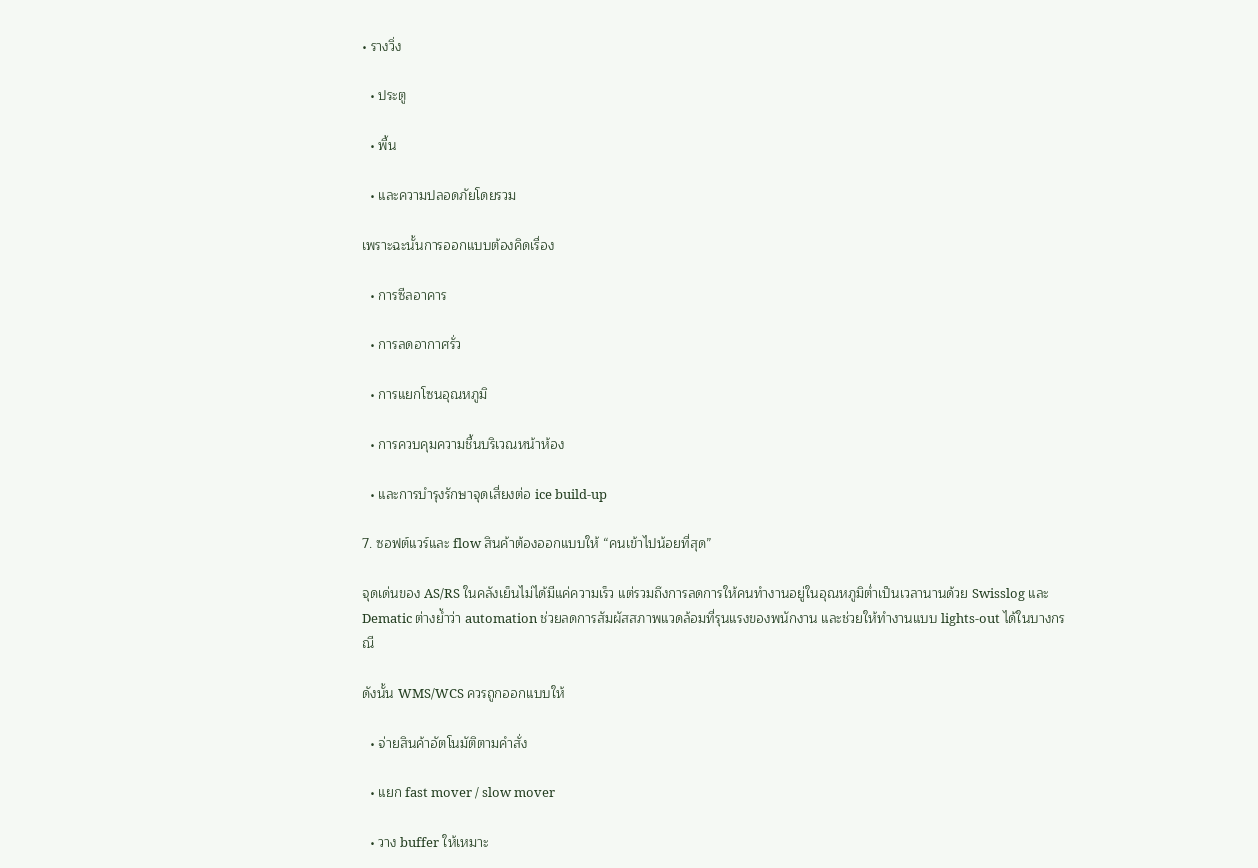• รางวิ่ง

  • ประตู

  • พื้น

  • และความปลอดภัยโดยรวม

เพราะฉะนั้นการออกแบบต้องคิดเรื่อง

  • การซีลอาคาร

  • การลดอากาศรั่ว

  • การแยกโซนอุณหภูมิ

  • การควบคุมความชื้นบริเวณหน้าห้อง

  • และการบำรุงรักษาจุดเสี่ยงต่อ ice build-up

7. ซอฟต์แวร์และ flow สินค้าต้องออกแบบให้ “คนเข้าไปน้อยที่สุด”

จุดเด่นของ AS/RS ในคลังเย็นไม่ได้มีแค่ความเร็ว แต่รวมถึงการลดการให้คนทำงานอยู่ในอุณหภูมิต่ำเป็นเวลานานด้วย Swisslog และ Dematic ต่างย้ำว่า automation ช่วยลดการสัมผัสสภาพแวดล้อมที่รุนแรงของพนักงาน และช่วยให้ทำงานแบบ lights-out ได้ในบางกรณี

ดังนั้น WMS/WCS ควรถูกออกแบบให้

  • จ่ายสินค้าอัตโนมัติตามคำสั่ง

  • แยก fast mover / slow mover

  • วาง buffer ให้เหมาะ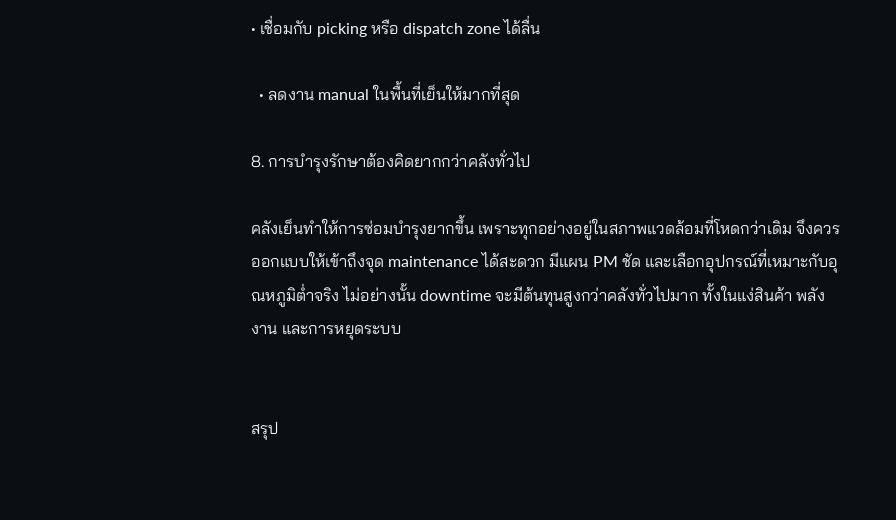• เชื่อมกับ picking หรือ dispatch zone ได้ลื่น

  • ลดงาน manual ในพื้นที่เย็นให้มากที่สุด

8. การบำรุงรักษาต้องคิดยากกว่าคลังทั่วไป

คลังเย็นทำให้การซ่อมบำรุงยากขึ้น เพราะทุกอย่างอยู่ในสภาพแวดล้อมที่โหดกว่าเดิม จึงควรออกแบบให้เข้าถึงจุด maintenance ได้สะดวก มีแผน PM ชัด และเลือกอุปกรณ์ที่เหมาะกับอุณหภูมิต่ำจริง ไม่อย่างนั้น downtime จะมีต้นทุนสูงกว่าคลังทั่วไปมาก ทั้งในแง่สินค้า พลังงาน และการหยุดระบบ


สรุป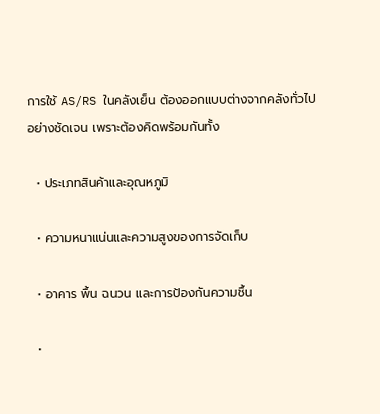การใช้ AS/RS ในคลังเย็น ต้องออกแบบต่างจากคลังทั่วไปอย่างชัดเจน เพราะต้องคิดพร้อมกันทั้ง

  • ประเภทสินค้าและอุณหภูมิ

  • ความหนาแน่นและความสูงของการจัดเก็บ

  • อาคาร พื้น ฉนวน และการป้องกันความชื้น

  •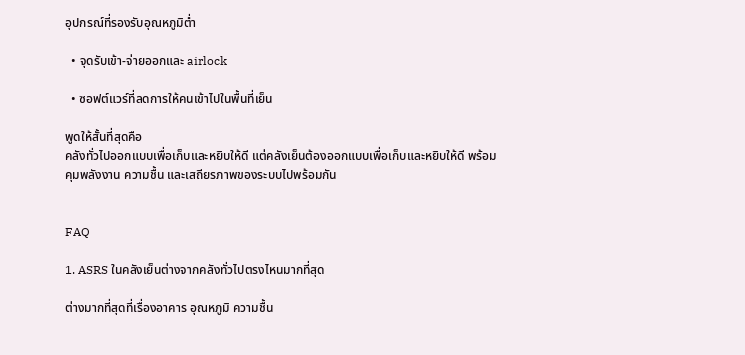อุปกรณ์ที่รองรับอุณหภูมิต่ำ

  • จุดรับเข้า-จ่ายออกและ airlock

  • ซอฟต์แวร์ที่ลดการให้คนเข้าไปในพื้นที่เย็น

พูดให้สั้นที่สุดคือ
คลังทั่วไปออกแบบเพื่อเก็บและหยิบให้ดี แต่คลังเย็นต้องออกแบบเพื่อเก็บและหยิบให้ดี พร้อมคุมพลังงาน ความชื้น และเสถียรภาพของระบบไปพร้อมกัน


FAQ

1. ASRS ในคลังเย็นต่างจากคลังทั่วไปตรงไหนมากที่สุด

ต่างมากที่สุดที่เรื่องอาคาร อุณหภูมิ ความชื้น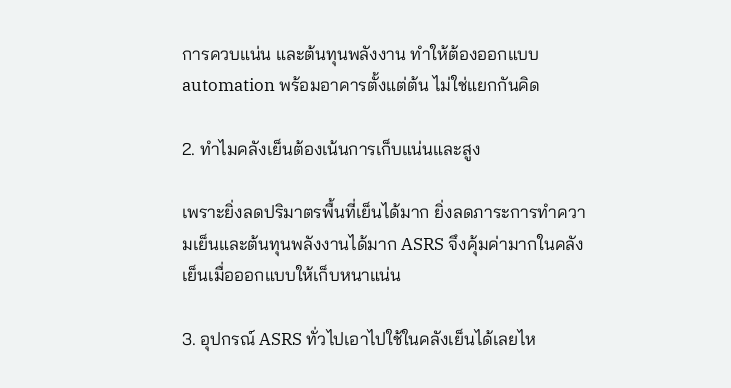การควบแน่น และต้นทุนพลังงาน ทำให้ต้องออกแบบ automation พร้อมอาคารตั้งแต่ต้น ไม่ใช่แยกกันคิด

2. ทำไมคลังเย็นต้องเน้นการเก็บแน่นและสูง

เพราะยิ่งลดปริมาตรพื้นที่เย็นได้มาก ยิ่งลดภาระการทำความเย็นและต้นทุนพลังงานได้มาก ASRS จึงคุ้มค่ามากในคลังเย็นเมื่อออกแบบให้เก็บหนาแน่น

3. อุปกรณ์ ASRS ทั่วไปเอาไปใช้ในคลังเย็นได้เลยไห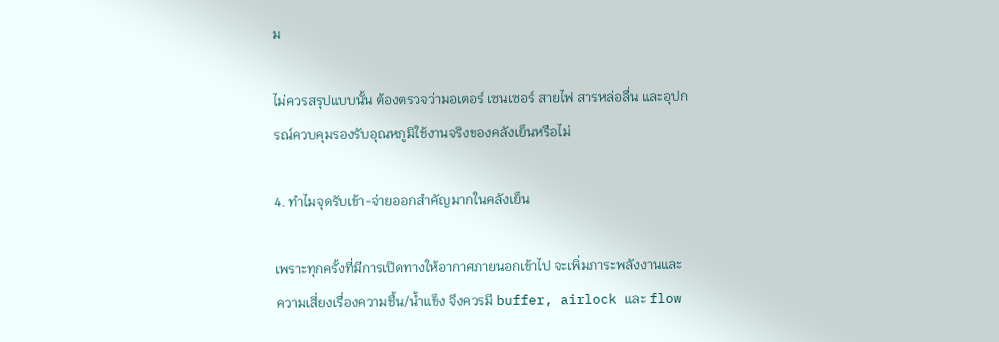ม

ไม่ควรสรุปแบบนั้น ต้องตรวจว่ามอเตอร์ เซนเซอร์ สายไฟ สารหล่อลื่น และอุปกรณ์ควบคุมรองรับอุณหภูมิใช้งานจริงของคลังเย็นหรือไม่

4. ทำไมจุดรับเข้า-จ่ายออกสำคัญมากในคลังเย็น

เพราะทุกครั้งที่มีการเปิดทางให้อากาศภายนอกเข้าไป จะเพิ่มภาระพลังงานและความเสี่ยงเรื่องความชื้น/น้ำแข็ง จึงควรมี buffer, airlock และ flow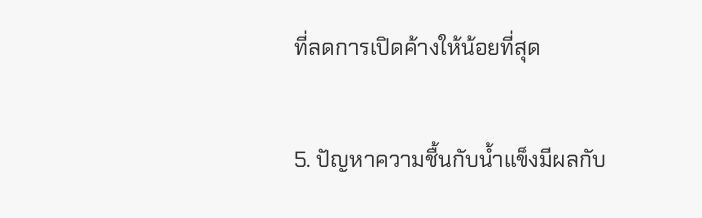ที่ลดการเปิดค้างให้น้อยที่สุด

5. ปัญหาความชื้นกับน้ำแข็งมีผลกับ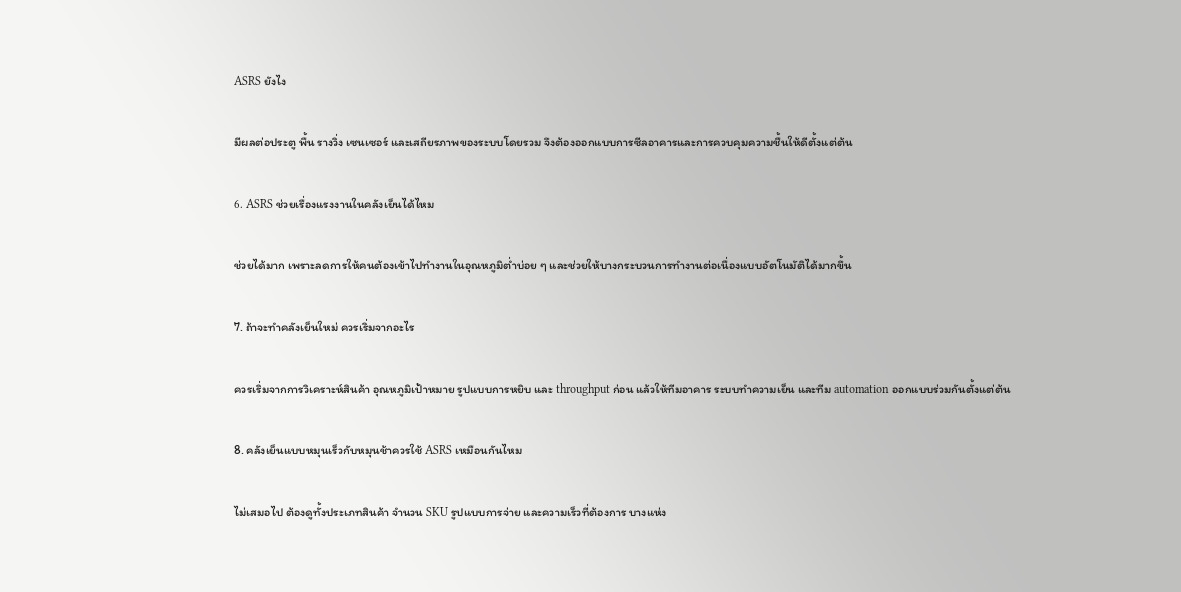ASRS ยังไง

มีผลต่อประตู พื้น รางวิ่ง เซนเซอร์ และเสถียรภาพของระบบโดยรวม จึงต้องออกแบบการซีลอาคารและการควบคุมความชื้นให้ดีตั้งแต่ต้น

6. ASRS ช่วยเรื่องแรงงานในคลังเย็นได้ไหม

ช่วยได้มาก เพราะลดการให้คนต้องเข้าไปทำงานในอุณหภูมิต่ำบ่อย ๆ และช่วยให้บางกระบวนการทำงานต่อเนื่องแบบอัตโนมัติได้มากขึ้น

7. ถ้าจะทำคลังเย็นใหม่ ควรเริ่มจากอะไร

ควรเริ่มจากการวิเคราะห์สินค้า อุณหภูมิเป้าหมาย รูปแบบการหยิบ และ throughput ก่อน แล้วให้ทีมอาคาร ระบบทำความเย็น และทีม automation ออกแบบร่วมกันตั้งแต่ต้น

8. คลังเย็นแบบหมุนเร็วกับหมุนช้าควรใช้ ASRS เหมือนกันไหม

ไม่เสมอไป ต้องดูทั้งประเภทสินค้า จำนวน SKU รูปแบบการจ่าย และความเร็วที่ต้องการ บางแห่ง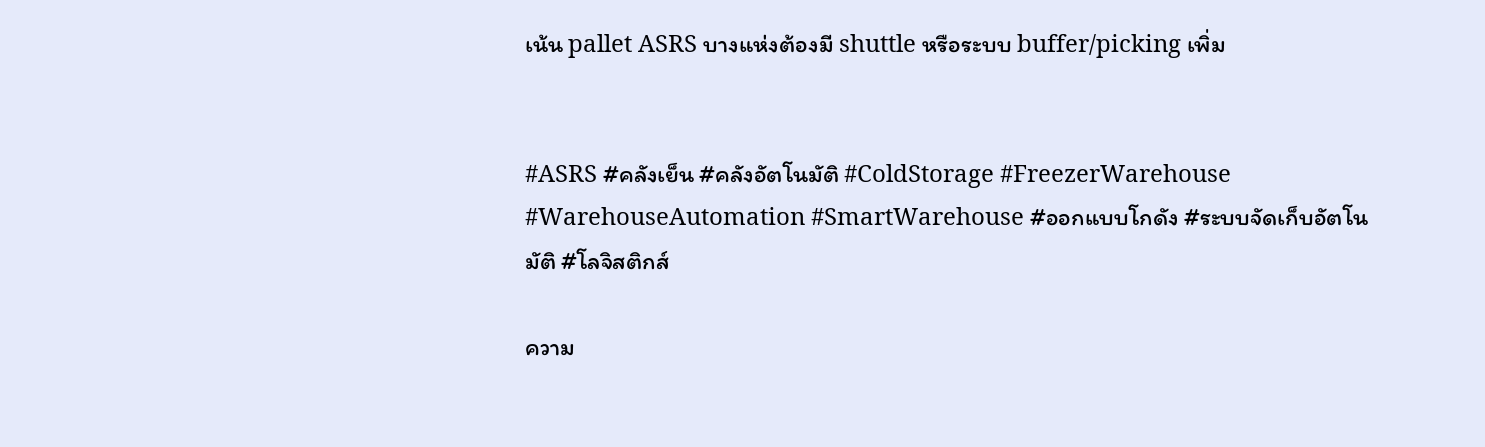เน้น pallet ASRS บางแห่งต้องมี shuttle หรือระบบ buffer/picking เพิ่ม


#ASRS #คลังเย็น #คลังอัตโนมัติ #ColdStorage #FreezerWarehouse #WarehouseAutomation #SmartWarehouse #ออกแบบโกดัง #ระบบจัดเก็บอัตโนมัติ #โลจิสติกส์

ความ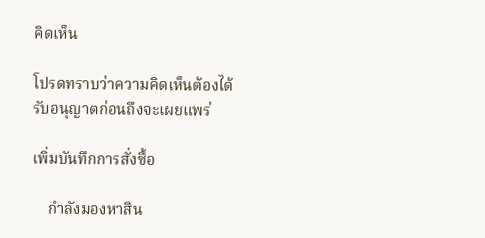คิดเห็น

โปรดทราบว่าความคิดเห็นต้องได้รับอนุญาตก่อนถึงจะเผยแพร่

เพิ่มบันทึกการสั่งซื้อ

    กำลังมองหาสิน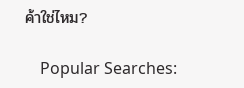ค้าใช่ไหม?

    Popular Searches: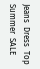Jeans  Dress  Top  Summer  SALE